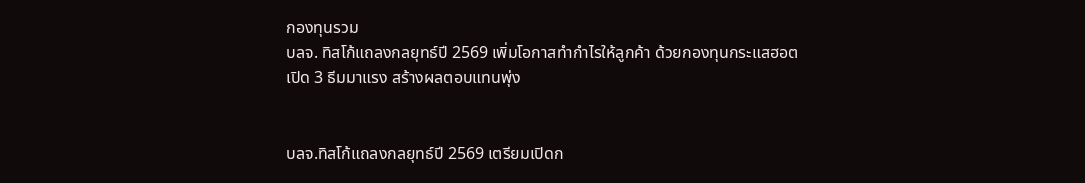กองทุนรวม
บลจ. ทิสโก้แถลงกลยุทธ์ปี 2569 เพิ่มโอกาสทำกำไรให้ลูกค้า ด้วยกองทุนกระแสฮอต เปิด 3 ธีมมาแรง สร้างผลตอบแทนพุ่ง


บลจ.ทิสโก้แถลงกลยุทธ์ปี 2569 เตรียมเปิดก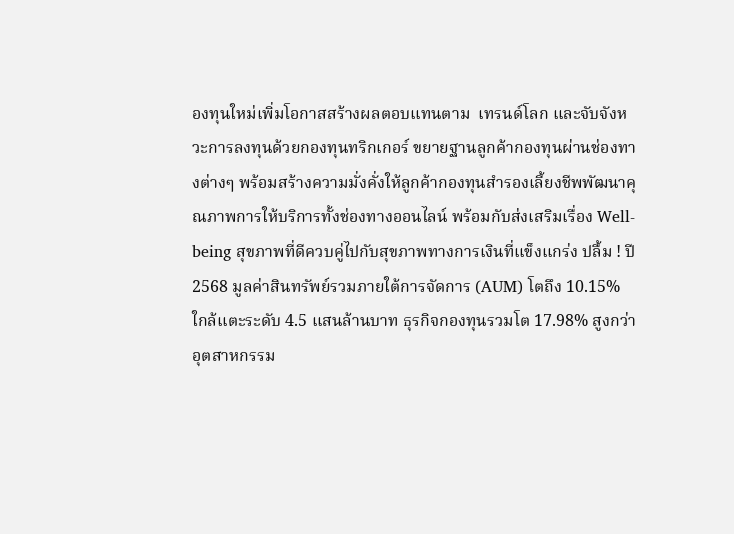องทุนใหม่เพิ่มโอกาสสร้างผลตอบแทนตาม  เทรนด์โลก และจับจังหวะการลงทุนด้วยกองทุนทริกเกอร์ ขยายฐานลูกค้ากองทุนผ่านช่องทางต่างๆ พร้อมสร้างความมั่งคั่งให้ลูกค้ากองทุนสำรองเลี้ยงชีพพัฒนาคุณภาพการให้บริการทั้งช่องทางออนไลน์ พร้อมกับส่งเสริมเรื่อง Well-being สุขภาพที่ดีควบคู่ไปกับสุขภาพทางการเงินที่แข็งแกร่ง ปลื้ม ! ปี 2568 มูลค่าสินทรัพย์รวมภายใต้การจัดการ (AUM) โตถึง 10.15% ใกล้แตะระดับ 4.5 แสนล้านบาท ธุรกิจกองทุนรวมโต 17.98% สูงกว่าอุตสาหกรรม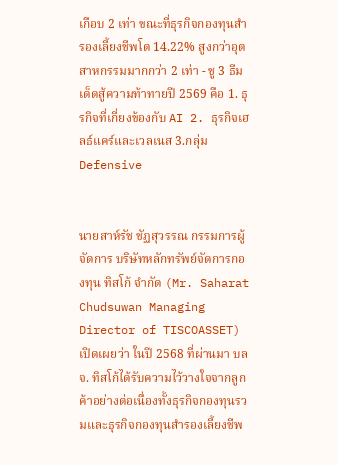เกือบ 2 เท่า ขณะที่ธุรกิจกองทุนสำรองเลี้ยงชีพโต 14.22% สูงกว่าอุตสาหกรรมมากกว่า 2 เท่า - ชู 3 ธีมเด็ดสู้ความท้าทายปี 2569 คือ 1. ธุรกิจที่เกี่ยงข้องกับ AI 2. ธุรกิจเฮลธ์แคร์และเวลเนส 3.กลุ่ม Defensive


นายสาห์รัช ชัฏสุวรรณ กรรมการผู้จัดการ บริษัทหลักทรัพย์จัดการกองทุน ทิสโก้ จำกัด (Mr. Saharat Chudsuwan Managing Director of TISCOASSET) เปิดเผยว่า ในปี 2568 ที่ผ่านมา บลจ. ทิสโก้ได้รับความไว้วางใจจากลูกค้าอย่างต่อเนื่องทั้งธุรกิจกองทุนรวมและธุรกิจกองทุนสำรองเลี้ยงชีพ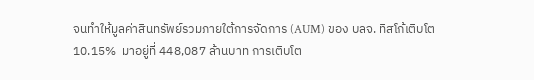จนทำให้มูลค่าสินทรัพย์รวมภายใต้การจัดการ (AUM) ของ บลจ. ทิสโก้เติบโต 10.15%  มาอยู่ที่ 448,087 ล้านบาท การเติบโต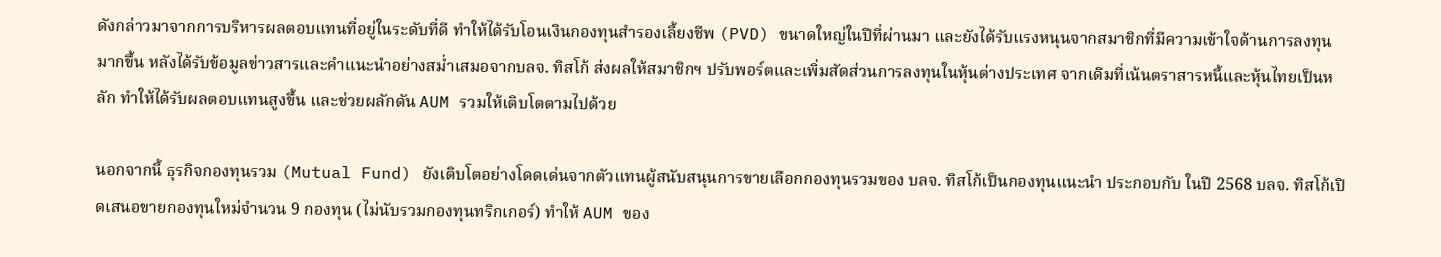ดังกล่าวมาจากการบริหารผลตอบแทนที่อยู่ในระดับที่ดี ทำให้ได้รับโอนเงินกองทุนสำรองเลี้ยงชีพ (PVD) ขนาดใหญ่ในปีที่ผ่านมา และยังได้รับแรงหนุนจากสมาชิกที่มีความเข้าใจด้านการลงทุนมากขึ้น หลังได้รับข้อมูลข่าวสารและคำแนะนำอย่างสม่ำเสมอจากบลจ. ทิสโก้ ส่งผลให้สมาชิกฯ ปรับพอร์ตและเพิ่มสัดส่วนการลงทุนในหุ้นต่างประเทศ จากเดิมที่เน้นตราสารหนี้และหุ้นไทยเป็นหลัก ทำให้ได้รับผลตอบแทนสูงขึ้น และช่วยผลักดัน AUM รวมให้เติบโตตามไปด้วย

นอกจากนี้ ธุรกิจกองทุนรวม (Mutual Fund) ยังเติบโตอย่างโดดเด่นจากตัวแทนผู้สนับสนุนการขายเลือกกองทุนรวมของ บลจ. ทิสโก้เป็นกองทุนแนะนำ ประกอบกับ ในปี 2568 บลจ. ทิสโก้เปิดเสนอขายกองทุนใหม่จำนวน 9 กองทุน (ไม่นับรวมกองทุนทริกเกอร์) ทำให้ AUM ของ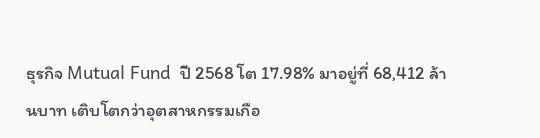ธุรกิจ Mutual Fund  ปี 2568 โต 17.98% มาอยู่ที่ 68,412 ล้านบาท เติบโตกว่าอุตสาหกรรมเกือ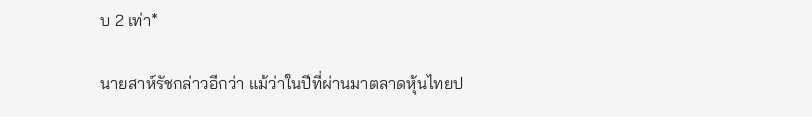บ 2 เท่า*

นายสาห์รัชกล่าวอีกว่า แม้ว่าในปีที่ผ่านมาตลาดหุ้นไทยป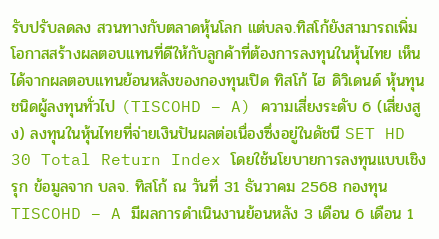รับปรับลดลง สวนทางกับตลาดหุ้นโลก แต่บลจ.ทิสโก้ยังสามารถเพิ่มโอกาสสร้างผลตอบแทนที่ดีให้กับลูกค้าที่ต้องการลงทุนในหุ้นไทย เห็นได้จากผลตอบแทนย้อนหลังของกองทุนเปิด ทิสโก้ ไฮ ดิวิเดนด์ หุ้นทุน ชนิดผู้ลงทุนทั่วไป (TISCOHD – A) ความเสี่ยงระดับ 6 (เสี่ยงสูง) ลงทุนในหุ้นไทยที่จ่ายเงินปันผลต่อเนื่องซึ่งอยู่ในดัชนี SET HD 30 Total Return Index โดยใช้นโยบายการลงทุนแบบเชิงรุก ข้อมูลจาก บลจ. ทิสโก้ ณ วันที่ 31 ธันวาคม 2568 กองทุน TISCOHD – A มีผลการดำเนินงานย้อนหลัง 3 เดือน 6 เดือน 1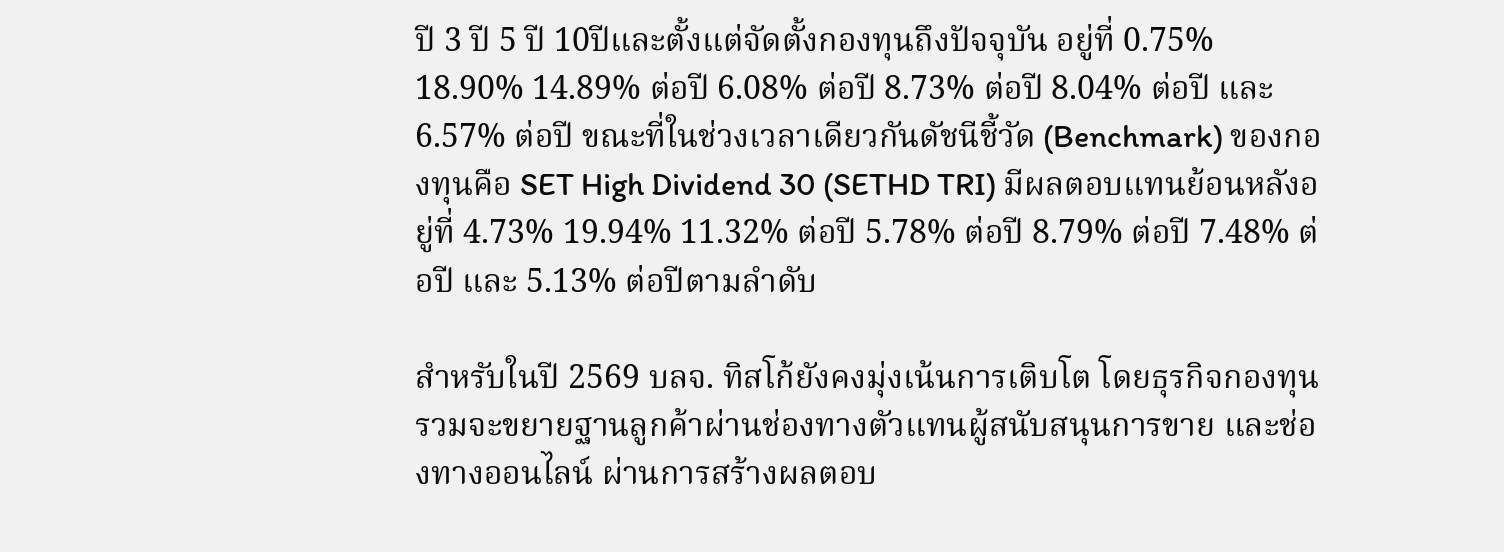ปี 3 ปี 5 ปี 10ปีและตั้งแต่จัดตั้งกองทุนถึงปัจจุบัน อยู่ที่ 0.75% 18.90% 14.89% ต่อปี 6.08% ต่อปี 8.73% ต่อปี 8.04% ต่อปี และ 6.57% ต่อปี ขณะที่ในช่วงเวลาเดียวกันดัชนีชี้วัด (Benchmark) ของกองทุนคือ SET High Dividend 30 (SETHD TRI) มีผลตอบแทนย้อนหลังอยู่ที่ 4.73% 19.94% 11.32% ต่อปี 5.78% ต่อปี 8.79% ต่อปี 7.48% ต่อปี และ 5.13% ต่อปีตามลำดับ

สำหรับในปี 2569 บลจ. ทิสโก้ยังคงมุ่งเน้นการเติบโต โดยธุรกิจกองทุนรวมจะขยายฐานลูกค้าผ่านช่องทางตัวแทนผู้สนับสนุนการขาย และช่องทางออนไลน์ ผ่านการสร้างผลตอบ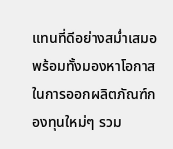แทนที่ดีอย่างสม่ำเสมอ พร้อมทั้งมองหาโอกาสในการออกผลิตภัณฑ์กองทุนใหม่ๆ รวม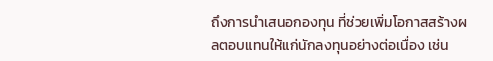ถึงการนำเสนอกองทุน ที่ช่วยเพิ่มโอกาสสร้างผลตอบแทนให้แก่นักลงทุนอย่างต่อเนื่อง เช่น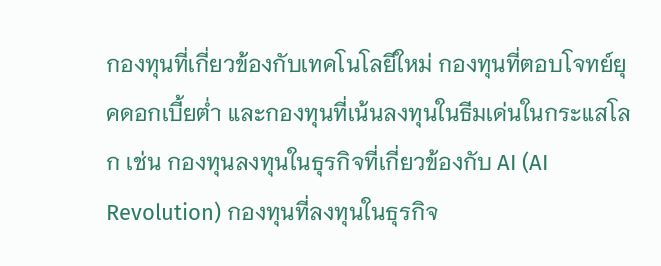กองทุนที่เกี่ยวข้องกับเทคโนโลยีใหม่ กองทุนที่ตอบโจทย์ยุคดอกเบี้ยต่ำ และกองทุนที่เน้นลงทุนในธีมเด่นในกระแสโลก เช่น กองทุนลงทุนในธุรกิจที่เกี่ยวข้องกับ AI (AI Revolution) กองทุนที่ลงทุนในธุรกิจ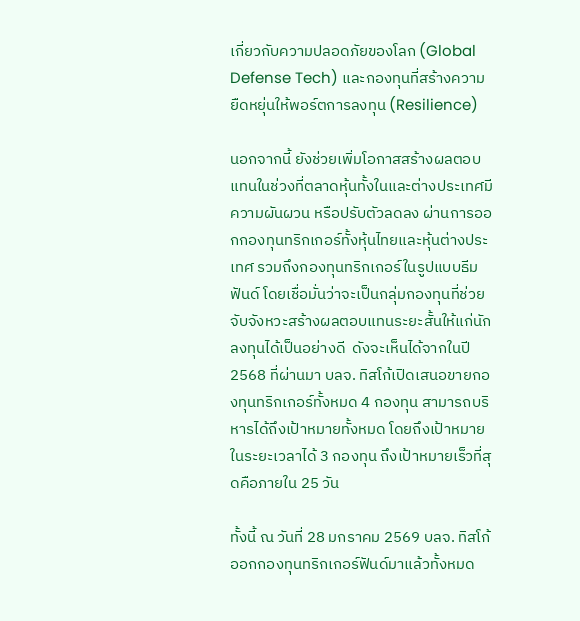เกี่ยวกับความปลอดภัยของโลก (Global Defense Tech) และกองทุนที่สร้างความยืดหยุ่นให้พอร์ตการลงทุน (Resilience)

นอกจากนี้ ยังช่วยเพิ่มโอกาสสร้างผลตอบแทนในช่วงที่ตลาดหุ้นทั้งในและต่างประเทศมีความผันผวน หรือปรับตัวลดลง ผ่านการออกกองทุนทริกเกอร์ทั้งหุ้นไทยและหุ้นต่างประเทศ รวมถึงกองทุนทริกเกอร์ในรูปแบบธีมฟันด์ โดยเชื่อมั่นว่าจะเป็นกลุ่มกองทุนที่ช่วยจับจังหวะสร้างผลตอบแทนระยะสั้นให้แก่นักลงทุนได้เป็นอย่างดี  ดังจะเห็นได้จากในปี 2568 ที่ผ่านมา บลจ. ทิสโก้เปิดเสนอขายกองทุนทริกเกอร์ทั้งหมด 4 กองทุน สามารถบริหารได้ถึงเป้าหมายทั้งหมด โดยถึงเป้าหมายในระยะเวลาได้ 3 กองทุน ถึงเป้าหมายเร็วที่สุดคือภายใน 25 วัน

ทั้งนี้ ณ วันที่ 28 มกราคม 2569 บลจ. ทิสโก้ออกกองทุนทริกเกอร์ฟันด์มาแล้วทั้งหมด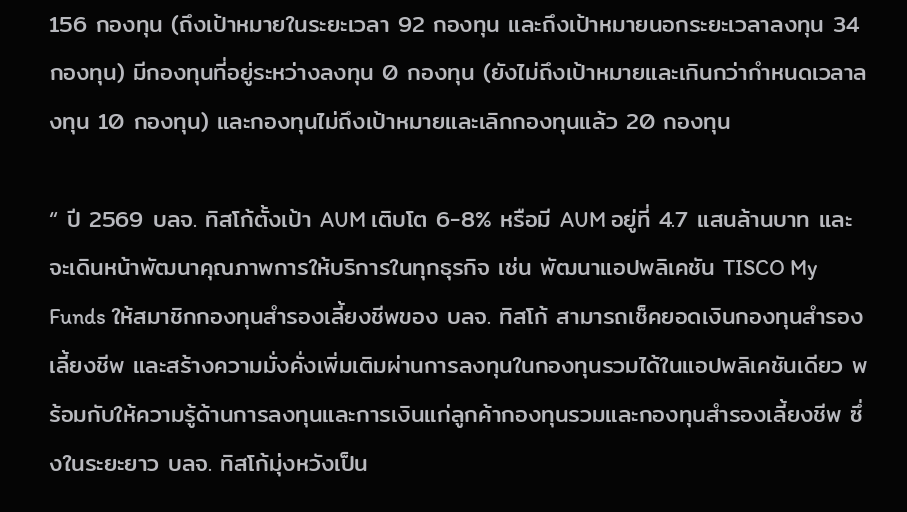156 กองทุน (ถึงเป้าหมายในระยะเวลา 92 กองทุน และถึงเป้าหมายนอกระยะเวลาลงทุน 34 กองทุน) มีกองทุนที่อยู่ระหว่างลงทุน 0 กองทุน (ยังไม่ถึงเป้าหมายและเกินกว่ากำหนดเวลาลงทุน 10 กองทุน) และกองทุนไม่ถึงเป้าหมายและเลิกกองทุนแล้ว 20 กองทุน

“ ปี 2569 บลจ. ทิสโก้ตั้งเป้า AUM เติบโต 6-8% หรือมี AUM อยู่ที่ 4.7 แสนล้านบาท และจะเดินหน้าพัฒนาคุณภาพการให้บริการในทุกธุรกิจ เช่น พัฒนาแอปพลิเคชัน TISCO My Funds ให้สมาชิกกองทุนสำรองเลี้ยงชีพของ บลจ. ทิสโก้ สามารถเช็คยอดเงินกองทุนสำรองเลี้ยงชีพ และสร้างความมั่งคั่งเพิ่มเติมผ่านการลงทุนในกองทุนรวมได้ในแอปพลิเคชันเดียว พร้อมกับให้ความรู้ด้านการลงทุนและการเงินแก่ลูกค้ากองทุนรวมและกองทุนสำรองเลี้ยงชีพ ซึ่งในระยะยาว บลจ. ทิสโก้มุ่งหวังเป็น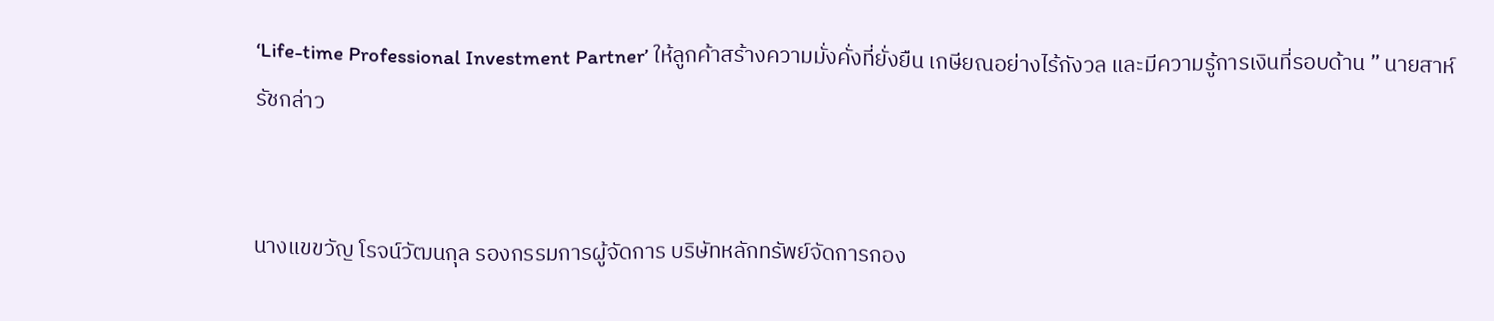‘Life-time Professional Investment Partner’ ให้ลูกค้าสร้างความมั่งคั่งที่ยั่งยืน เกษียณอย่างไร้กังวล และมีความรู้การเงินที่รอบด้าน ” นายสาห์รัชกล่าว


นางแขขวัญ โรจน์วัฒนกุล รองกรรมการผู้จัดการ บริษัทหลักทรัพย์จัดการกอง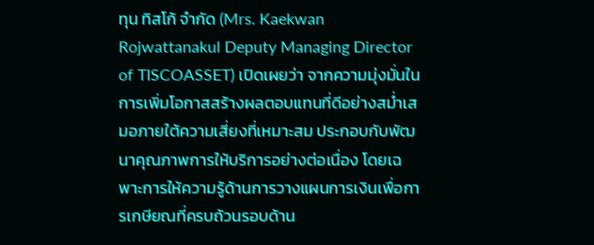ทุน ทิสโก้ จำกัด (Mrs. Kaekwan Rojwattanakul Deputy Managing Director of TISCOASSET) เปิดเผยว่า จากความมุ่งมั่นในการเพิ่มโอกาสสร้างผลตอบแทนที่ดีอย่างสม่ำเสมอภายใต้ความเสี่ยงที่เหมาะสม ประกอบกับพัฒนาคุณภาพการให้บริการอย่างต่อเนื่อง โดยเฉพาะการให้ความรู้ด้านการวางแผนการเงินเพื่อการเกษียณที่ครบถ้วนรอบด้าน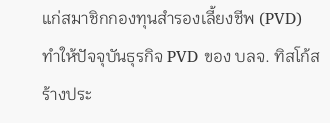แก่สมาชิกกองทุนสำรองเลี้ยงชีพ (PVD) ทำให้ปัจจุบันธุรกิจ PVD ของ บลจ. ทิสโก้สร้างประ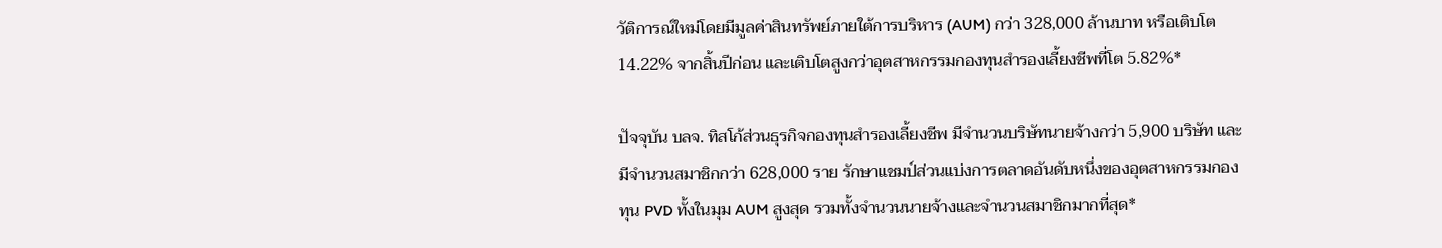วัติการณ์ใหม่โดยมีมูลค่าสินทรัพย์ภายใต้การบริหาร (AUM) กว่า 328,000 ล้านบาท หรือเติบโต 14.22% จากสิ้นปีก่อน และเติบโตสูงกว่าอุตสาหกรรมกองทุนสำรองเลี้ยงชีพที่โต 5.82%*

ปัจจุบัน บลจ. ทิสโก้ส่วนธุรกิจกองทุนสำรองเลี้ยงชีพ มีจำนวนบริษัทนายจ้างกว่า 5,900 บริษัท และมีจำนวนสมาชิกกว่า 628,000 ราย รักษาแชมป์ส่วนแบ่งการตลาดอันดับหนึ่งของอุตสาหกรรมกองทุน PVD ทั้งในมุม AUM สูงสุด รวมทั้งจำนวนนายจ้างและจำนวนสมาชิกมากที่สุด*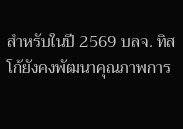สำหรับในปี 2569 บลจ. ทิสโก้ยังคงพัฒนาคุณภาพการ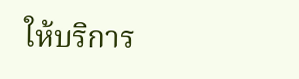ให้บริการ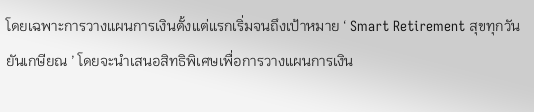โดยเฉพาะการวางแผนการเงินตั้งแต่แรกเริ่มจนถึงเป้าหมาย ‘ Smart Retirement สุขทุกวันยันเกษียณ ’ โดยจะนำเสนอสิทธิพิเศษเพื่อการวางแผนการเงิน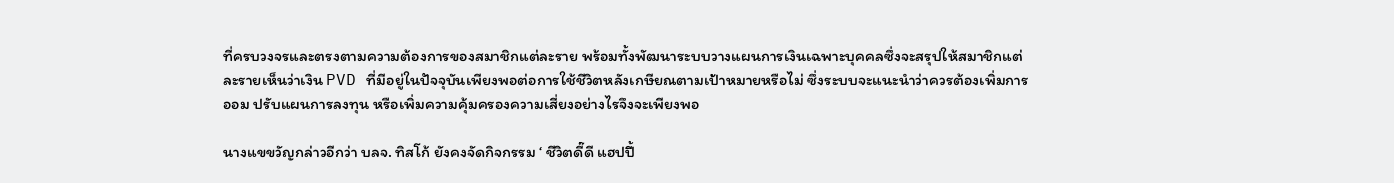ที่ครบวงจรและตรงตามความต้องการของสมาชิกแต่ละราย พร้อมทั้งพัฒนาระบบวางแผนการเงินเฉพาะบุคคลซึ่งจะสรุปให้สมาชิกแต่ละรายเห็นว่าเงิน PVD ที่มีอยู่ในปัจจุบันเพียงพอต่อการใช้ชีวิตหลังเกษียณตามเป้าหมายหรือไม่ ซึ่งระบบจะแนะนำว่าควรต้องเพิ่มการออม ปรับแผนการลงทุน หรือเพิ่มความคุ้มครองความเสี่ยงอย่างไรจึงจะเพียงพอ

นางแขขวัญกล่าวอีกว่า บลจ. ทิสโก้ ยังคงจัดกิจกรรม ‘ ชีวิตดี๊ดี แฮปปี้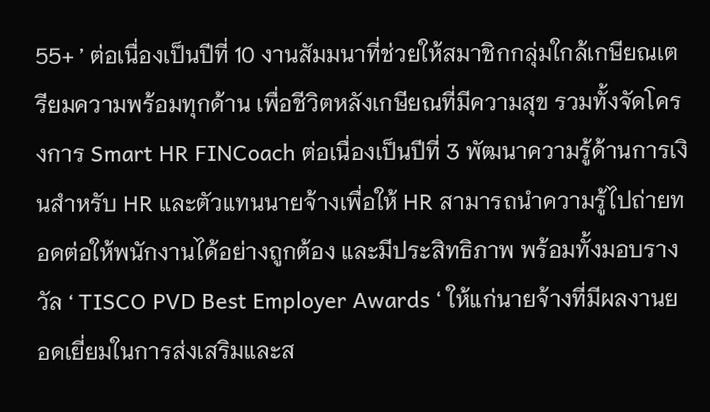55+ ’ ต่อเนื่องเป็นปีที่ 10 งานสัมมนาที่ช่วยให้สมาชิกกลุ่มใกล้เกษียณเตรียมความพร้อมทุกด้าน เพื่อชีวิตหลังเกษียณที่มีความสุข รวมทั้งจัดโครงการ Smart HR FINCoach ต่อเนื่องเป็นปีที่ 3 พัฒนาความรู้ด้านการเงินสำหรับ HR และตัวแทนนายจ้างเพื่อให้ HR สามารถนำความรู้ไปถ่ายทอดต่อให้พนักงานได้อย่างถูกต้อง และมีประสิทธิภาพ พร้อมทั้งมอบรางวัล ‘ TISCO PVD Best Employer Awards ‘ ให้แก่นายจ้างที่มีผลงานยอดเยี่ยมในการส่งเสริมและส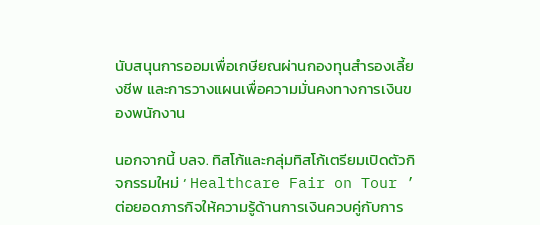นับสนุนการออมเพื่อเกษียณผ่านกองทุนสำรองเลี้ยงชีพ และการวางแผนเพื่อความมั่นคงทางการเงินของพนักงาน

นอกจากนี้ บลจ. ทิสโก้และกลุ่มทิสโก้เตรียมเปิดตัวกิจกรรมใหม่ ‘ Healthcare Fair on Tour ’ ต่อยอดภารกิจให้ความรู้ด้านการเงินควบคู่กับการ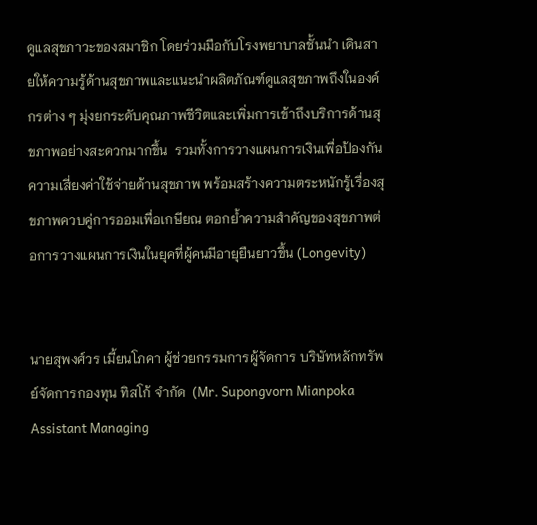ดูแลสุขภาวะของสมาชิก โดยร่วมมือกับโรงพยาบาลชั้นนำ เดินสายให้ความรู้ด้านสุขภาพและแนะนำผลิตภัณฑ์ดูแลสุขภาพถึงในองค์กรต่าง ๆ มุ่งยกระดับคุณภาพชีวิตและเพิ่มการเข้าถึงบริการด้านสุขภาพอย่างสะดวกมากขึ้น  รวมทั้งการวางแผนการเงินเพื่อป้องกันความเสี่ยงค่าใช้จ่ายด้านสุขภาพ พร้อมสร้างความตระหนักรู้เรื่องสุขภาพควบคู่การออมเพื่อเกษียณ ตอกย้ำความสำคัญของสุขภาพต่อการวางแผนการเงินในยุคที่ผู้คนมีอายุยืนยาวขึ้น (Longevity)


นายสุพงศ์วร เมี้ยนโภคา ผู้ช่วยกรรมการผู้จัดการ บริษัทหลักทรัพย์จัดการกองทุน ทิสโก้ จำกัด  (Mr. Supongvorn Mianpoka Assistant Managing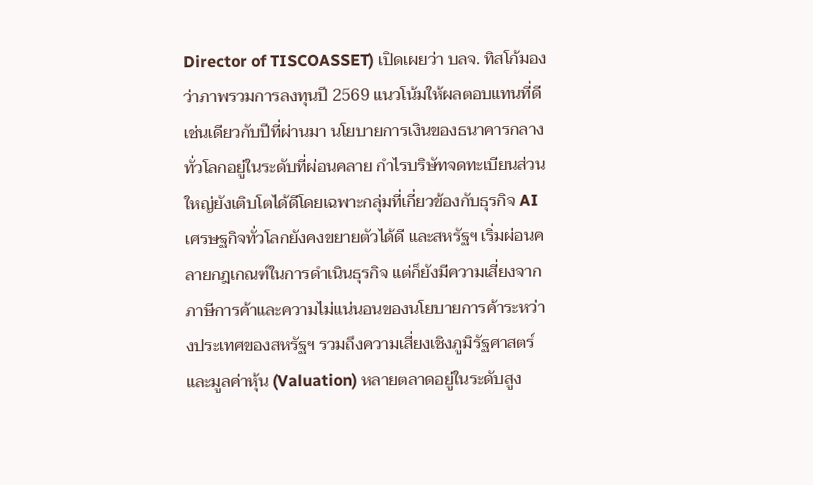Director of TISCOASSET) เปิดเผยว่า บลจ. ทิสโก้มองว่าภาพรวมการลงทุนปี 2569 แนวโน้มให้ผลตอบแทนที่ดีเช่นเดียวกับปีที่ผ่านมา นโยบายการเงินของธนาคารกลางทั่วโลกอยู่ในระดับที่ผ่อนคลาย กำไรบริษัทจดทะเบียนส่วนใหญ่ยังเติบโตได้ดีโดยเฉพาะกลุ่มที่เกี่ยวข้องกับธุรกิจ AI  เศรษฐกิจทั่วโลกยังคงขยายตัวได้ดี และสหรัฐฯ เริ่มผ่อนคลายกฎเกณฑ์ในการดำเนินธุรกิจ แต่ก็ยังมีความเสี่ยงจากภาษีการค้าและความไม่แน่นอนของนโยบายการค้าระหว่างประเทศของสหรัฐฯ รวมถึงความเสี่ยงเชิงภูมิรัฐศาสตร์ และมูลค่าหุ้น (Valuation) หลายตลาดอยู่ในระดับสูง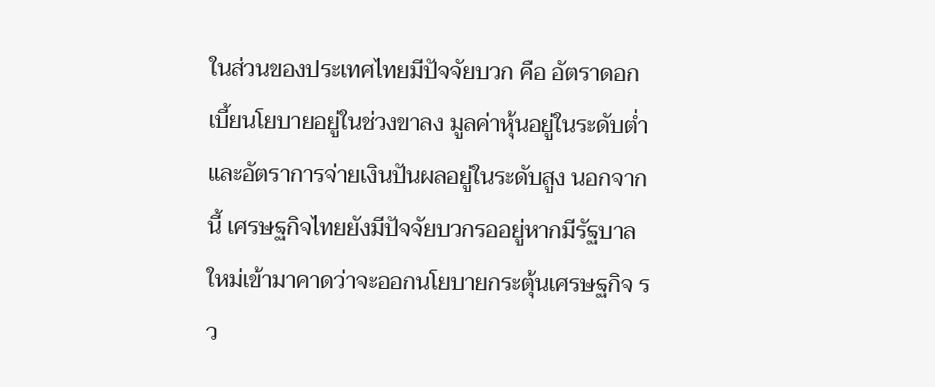ในส่วนของประเทศไทยมีปัจจัยบวก คือ อัตราดอกเบี้ยนโยบายอยู่ในช่วงขาลง มูลค่าหุ้นอยู่ในระดับต่ำและอัตราการจ่ายเงินปันผลอยู่ในระดับสูง นอกจากนี้ เศรษฐกิจไทยยังมีปัจจัยบวกรออยู่หากมีรัฐบาลใหม่เข้ามาคาดว่าจะออกนโยบายกระตุ้นเศรษฐกิจ รว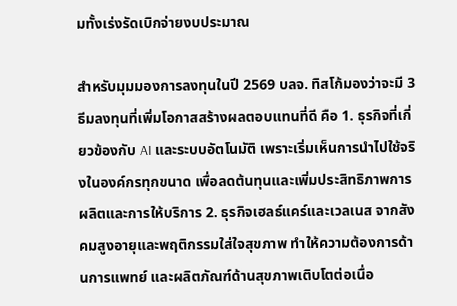มทั้งเร่งรัดเบิกจ่ายงบประมาณ

สำหรับมุมมองการลงทุนในปี 2569 บลจ. ทิสโก้มองว่าจะมี 3 ธีมลงทุนที่เพิ่มโอกาสสร้างผลตอบแทนที่ดี คือ 1. ธุรกิจที่เกี่ยวข้องกับ AI และระบบอัตโนมัติ เพราะเริ่มเห็นการนำไปใช้จริงในองค์กรทุกขนาด เพื่อลดต้นทุนและเพิ่มประสิทธิภาพการผลิตและการให้บริการ 2. ธุรกิจเฮลธ์แคร์และเวลเนส จากสังคมสูงอายุและพฤติกรรมใส่ใจสุขภาพ ทำให้ความต้องการด้านการแพทย์ และผลิตภัณฑ์ด้านสุขภาพเติบโตต่อเนื่อ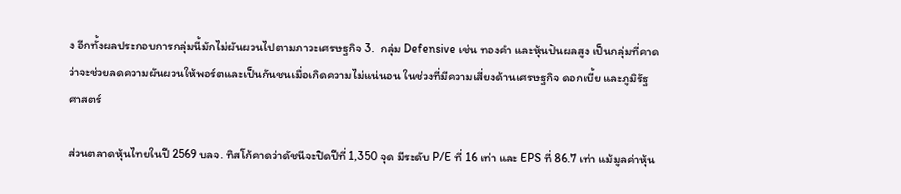ง อีกทั้งผลประกอบการกลุ่มนี้มักไม่ผันผวนไปตามภาวะเศรษฐกิจ 3.  กลุ่ม Defensive เช่น ทองคำ และหุ้นปันผลสูง เป็นกลุ่มที่คาดว่าจะช่วยลดความผันผวนให้พอร์ตและเป็นกันชนเมื่อเกิดความไม่แน่นอน ในช่วงที่มีความเสี่ยงด้านเศรษฐกิจ ดอกเบี้ย และภูมิรัฐศาสตร์

ส่วนตลาดหุ้นไทยในปี 2569 บลจ. ทิสโก้คาดว่าดัชนีจะปิดปีที่ 1,350 จุด มีระดับ P/E ที่ 16 เท่า และ EPS ที่ 86.7 เท่า แม้มูลค่าหุ้น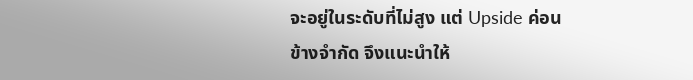จะอยู่ในระดับที่ไม่สูง แต่ Upside ค่อนข้างจำกัด จึงแนะนำให้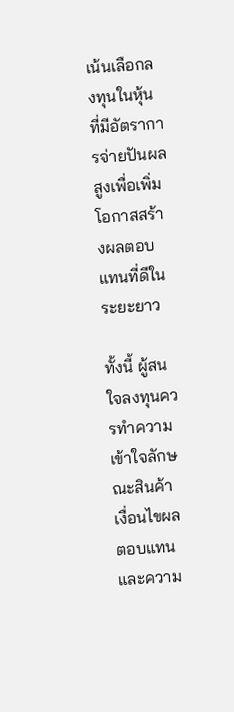เน้นเลือกลงทุนในหุ้นที่มีอัตราการจ่ายปันผลสูงเพื่อเพิ่มโอกาสสร้างผลตอบแทนที่ดีในระยะยาว

ทั้งนี้ ผู้สนใจลงทุนควรทำความเข้าใจลักษณะสินค้า เงื่อนไขผลตอบแทน และความ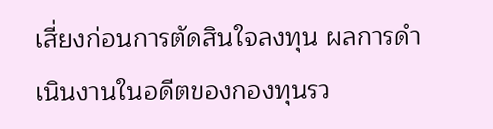เสี่ยงก่อนการตัดสินใจลงทุน ผลการดำเนินงานในอดีตของกองทุนรว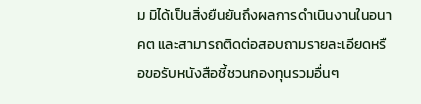ม มิได้เป็นสิ่งยืนยันถึงผลการดำเนินงานในอนาคต และสามารถติดต่อสอบถามรายละเอียดหรือขอรับหนังสือชี้ชวนกองทุนรวมอื่นๆ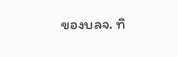ของบลจ. ทิ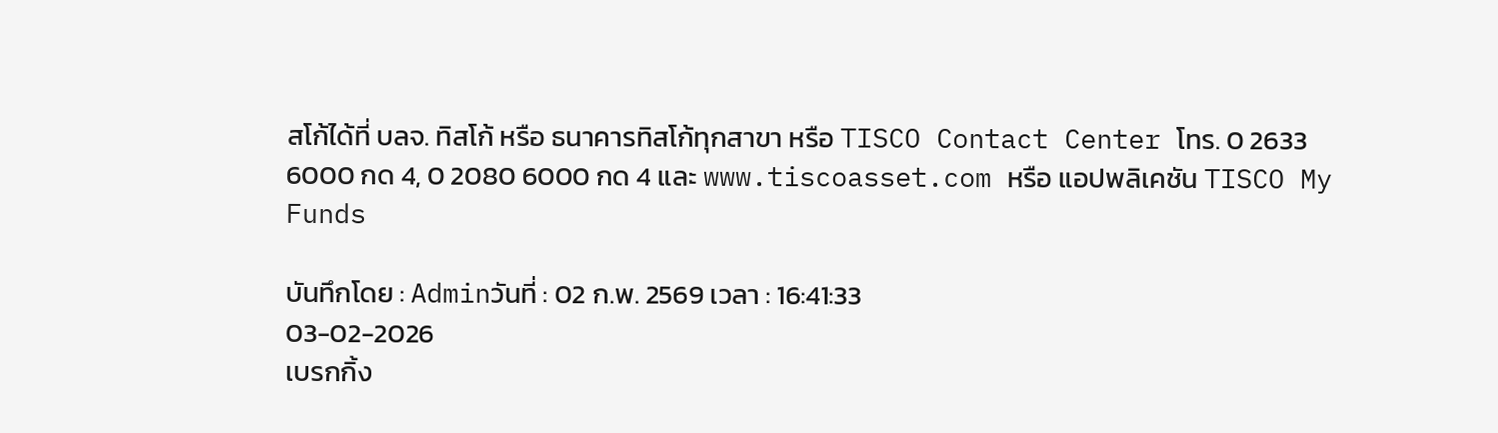สโก้ได้ที่ บลจ. ทิสโก้ หรือ ธนาคารทิสโก้ทุกสาขา หรือ TISCO Contact Center โทร. 0 2633 6000 กด 4, 0 2080 6000 กด 4 และ www.tiscoasset.com หรือ แอปพลิเคชัน TISCO My Funds

บันทึกโดย : Adminวันที่ : 02 ก.พ. 2569 เวลา : 16:41:33
03-02-2026
เบรกกิ้ง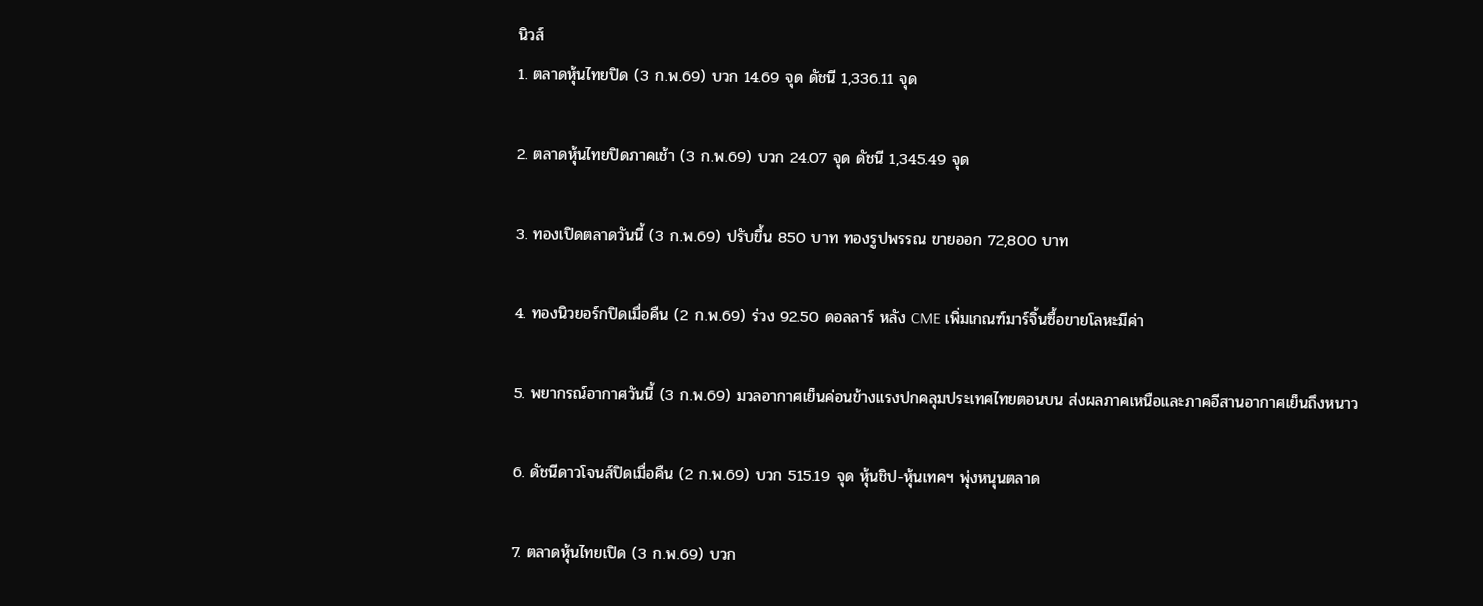นิวส์
1. ตลาดหุ้นไทยปิด (3 ก.พ.69) บวก 14.69 จุด ดัชนี 1,336.11 จุด

2. ตลาดหุ้นไทยปิดภาคเช้า (3 ก.พ.69) บวก 24.07 จุด ดัชนี 1,345.49 จุด

3. ทองเปิดตลาดวันนี้ (3 ก.พ.69) ปรับขึ้น 850 บาท ทองรูปพรรณ ขายออก 72,800 บาท

4. ทองนิวยอร์กปิดเมื่อคืน (2 ก.พ.69) ร่วง 92.50 ดอลลาร์ หลัง CME เพิ่มเกณฑ์มาร์จิ้นซื้อขายโลหะมีค่า

5. พยากรณ์อากาศวันนี้ (3 ก.พ.69) มวลอากาศเย็นค่อนข้างแรงปกคลุมประเทศไทยตอนบน ส่งผลภาคเหนือและภาคอีสานอากาศเย็นถึงหนาว

6. ดัชนีดาวโจนส์ปิดเมื่อคืน (2 ก.พ.69) บวก 515.19 จุด หุ้นชิป-หุ้นเทคฯ พุ่งหนุนตลาด

7. ตลาดหุ้นไทยเปิด (3 ก.พ.69) บวก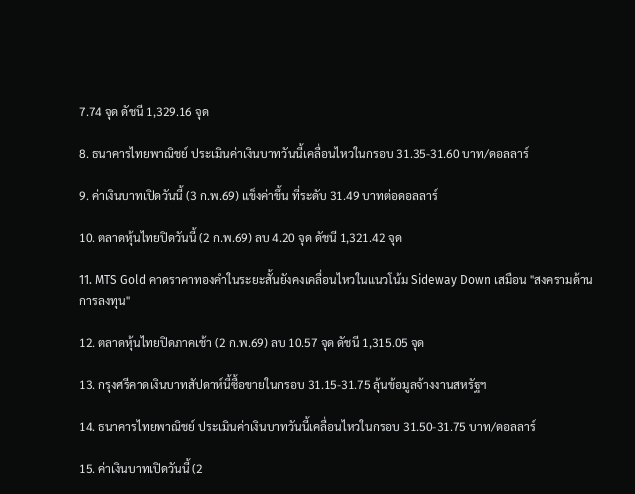7.74 จุด ดัชนี 1,329.16 จุด

8. ธนาคารไทยพาณิชย์ ประเมินค่าเงินบาทวันนี้เคลื่อนไหวในกรอบ 31.35-31.60 บาท/ดอลลาร์

9. ค่าเงินบาทเปิดวันนี้ (3 ก.พ.69) แข็งค่าขึ้น ที่ระดับ 31.49 บาทต่อดอลลาร์

10. ตลาดหุ้นไทยปิดวันนี้ (2 ก.พ.69) ลบ 4.20 จุด ดัชนี 1,321.42 จุด

11. MTS Gold คาดราคาทองคำในระยะสั้นยังคงเคลื่อนไหวในแนวโน้ม Sideway Down เสมือน "สงครามด้านการลงทุน"

12. ตลาดหุ้นไทยปิดภาคเช้า (2 ก.พ.69) ลบ 10.57 จุด ดัชนี 1,315.05 จุด

13. กรุงศรีคาดเงินบาทสัปดาห์นี้ซื้อขายในกรอบ 31.15-31.75 ลุ้นข้อมูลจ้างงานสหรัฐฯ

14. ธนาคารไทยพาณิชย์ ประเมินค่าเงินบาทวันนี้เคลื่อนไหวในกรอบ 31.50-31.75 บาท/ดอลลาร์

15. ค่าเงินบาทเปิดวันนี้ (2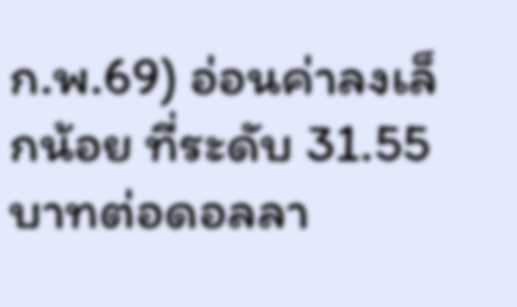ก.พ.69) อ่อนค่าลงเล็กน้อย ที่ระดับ 31.55 บาทต่อดอลลา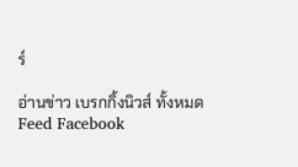ร์

อ่านข่าว เบรกกิ้งนิวส์ ทั้งหมด
Feed Facebook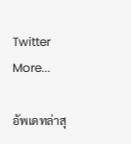Twitter More...

อัพเดทล่าสุ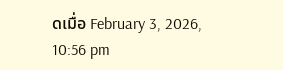ดเมื่อ February 3, 2026, 10:56 pm